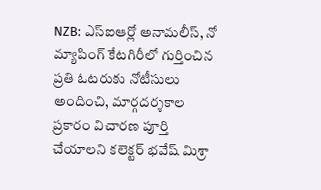NZB: ఎస్ఐఆర్లో అనామలీస్, నో మ్యాపింగ్ కేటగిరీలో గుర్తించిన ప్రతి ఓటరుకు నోటీసులు అందించి, మార్గదర్శకాల ప్రకారం విచారణ పూర్తి చేయాలని కలెక్టర్ భవేష్ మిశ్రా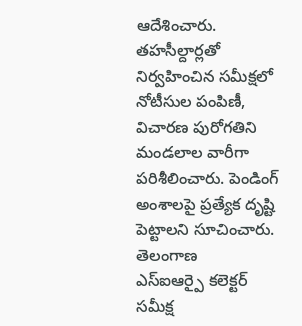ఆదేశించారు. తహసీల్దార్లతో నిర్వహించిన సమీక్షలో నోటీసుల పంపిణీ, విచారణ పురోగతిని మండలాల వారీగా పరిశీలించారు. పెండింగ్ అంశాలపై ప్రత్యేక దృష్టి పెట్టాలని సూచించారు.
తెలంగాణ
ఎస్ఐఆర్పై కలెక్టర్ సమీక్ష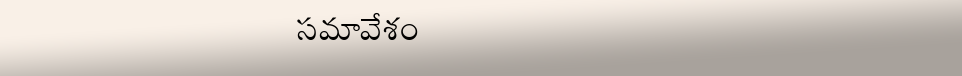సమావేశం